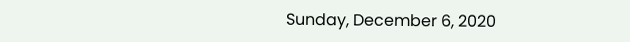Sunday, December 6, 2020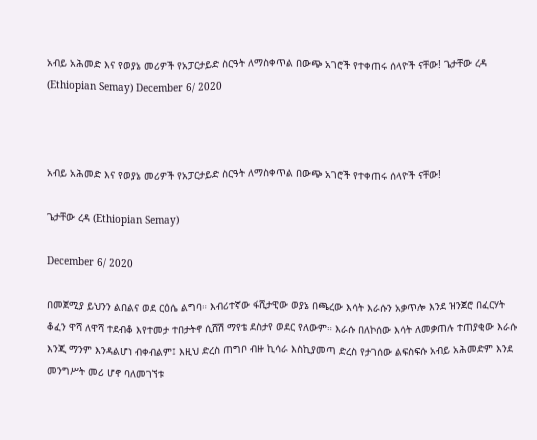አብይ አሕመድ እና የወያኔ መሪዎች የአፓርታይድ ስርዓት ለማስቀጥል በውጭ አገሮች የተቀጠሩ ሰላዮች ናቸው! ጌታቸው ረዳ (Ethiopian Semay) December 6/ 2020



አብይ አሕመድ እና የወያኔ መሪዎች የአፓርታይድ ስርዓት ለማስቀጥል በውጭ አገሮች የተቀጠሩ ሰላዮች ናቸው!

ጌታቸው ረዳ (Ethiopian Semay)

December 6/ 2020

በመጀሚያ ይህንን ልበልና ወደ ርዕሴ ልግባ። እብሪተኛው ፋሺታዊው ወያኔ በጫረው እሳት እራሱን አቃጥሎ እንደ ዝንጀሮ በፈርሃት ቆፈን ዋሻ ለዋሻ ተደብቆ እየተመታ ተበታትኖ ሲሸሽ ማየቴ ደስታየ ወደር የለውም። እራሱ በለኮሰው እሳት ለመቃጠሉ ተጠያቂው እራሱ እንጂ ማንም እንዳልሆነ ብቀብልም፤ እዚህ ድረስ ጠግቦ ብዙ ኪሳራ እስኪያመጣ ድረስ የታገሰው ልፍስፍሱ አብይ አሕመድም እንደ መንግሥት መሪ ሆኖ ባለመገኘቱ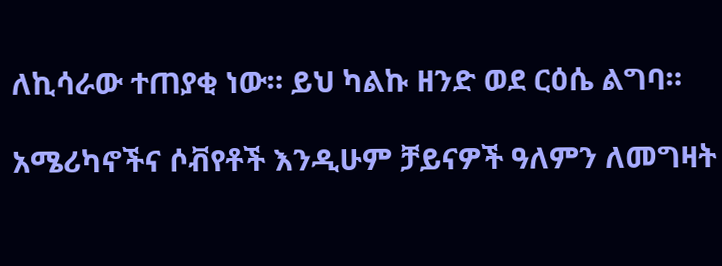ለኪሳራው ተጠያቂ ነው። ይህ ካልኩ ዘንድ ወደ ርዕሴ ልግባ።

አሜሪካኖችና ሶቭየቶች እንዲሁም ቻይናዎች ዓለምን ለመግዛት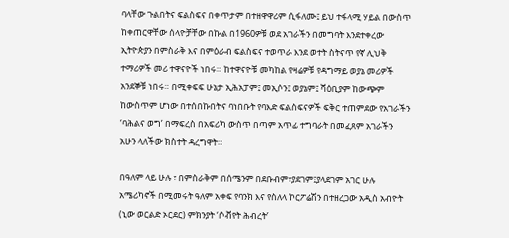ባላቸው ጉልበትና ፍልስፍና በቀጥታም በተዘዋዋሪም ሲፋለሙ፤ ይህ ተፋላሚ ሃይል በውስጥ ከቀጠርዋቸው ሰላዮቻቸው በኩል በ1960ዎቹ ወደ አገራችን በመግባት እንደተቀረው ኢትዮጵያን በምስራቅ እና በምዕራብ ፍልስፍና ተወጥራ እንደ ወተት ስትናጥ የኛ ሊህቅ ተማሪዎች መሪ ተዋናዮች ነበሩ። ከተዋናዮቹ መካከል የዛሬዎቹ የዳግማይ ወያኔ መሪዎች አንደኞቹ ነበሩ። በሚቀፍፍ ሁኔታ ኢሕአፓም፤ መኢሶን፤ ወያኔም፤ ሻዕቢያም ከውጭም ከውስጥም ሆነው በተሰበኩበትና ባነበቡት የባእድ ፍልስፍናዎች ፍቅር ተጠምደው የአገራችን ‘ባሕልና ወግ’ በማፍረስ በአፍሪካ ውስጥ በጣም አጥፊ ተግባራት በመፈጸም አገራችን አሁን ላለችው ክስተት ዳረግዋት።

በዓለም ላይ ሁሉ ፣ በምስራቅም በሰሜንም በደቡብም፣ያደገም፤ያላደገም አገር ሁሉ አሜሪካኖች በሚመሩት ዓለም አቀፍ የባንክ እና የስለላ ኮርፖሬሽን በተዘረጋው አዲስ አብዮት (ኒው ወርልድ ኦርደር) ምክንያት ‘ሶቭየት ሕብረት’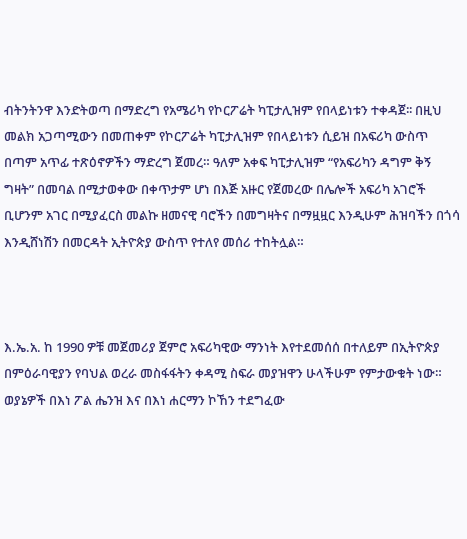ብትንትንዋ እንድትወጣ በማድረግ የአሜሪካ የኮርፖሬት ካፒታሊዝም የበላይነቱን ተቀዳጀ፡፡ በዚህ መልክ አጋጣሚውን በመጠቀም የኮርፖሬት ካፒታሊዝም የበላይነቱን ሲይዝ በአፍሪካ ውስጥ በጣም አጥፊ ተጽዕኖዎችን ማድረግ ጀመረ። ዓለም አቀፍ ካፒታሊዝም “የአፍሪካን ዳግም ቅኝ ግዛት” በመባል በሚታወቀው በቀጥታም ሆነ በእጅ አዙር የጀመረው በሌሎች አፍሪካ አገሮች ቢሆንም አገር በሚያፈርስ መልኩ ዘመናዊ ባሮችን በመግዛትና በማዟዟር እንዲሁም ሕዝባችን በጎሳ እንዲሸነሽን በመርዳት ኢትዮጵያ ውስጥ የተለየ መሰሪ ተከትሏል።



እ.ኤ.አ. ከ 1990 ዎቹ መጀመሪያ ጀምሮ አፍሪካዊው ማንነት እየተደመሰሰ በተለይም በኢትዮጵያ በምዕራባዊያን የባህል ወረራ መስፋፋትን ቀዳሚ ስፍራ መያዝዋን ሁላችሁም የምታውቁት ነው። ወያኔዎች በእነ ፖል ሔንዝ እና በእነ ሐርማን ኮኸን ተደግፈው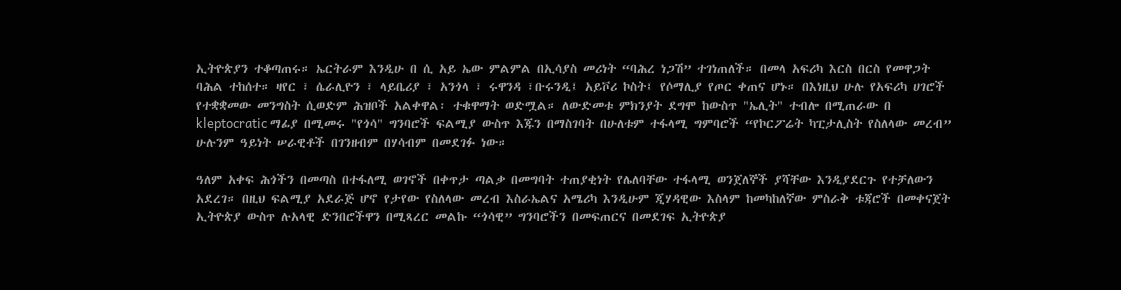ኢትዮጵያን ተቆጣጠሩ። ኤርትራም እንዲሁ በ ሲ አይ ኤው ምልምል በኢሳያስ መሪነት “ባሕረ ነጋሽ” ተገነጠለች። በመላ አፍሪካ እርስ በርስ የመዋጋት ባሕል ተከሰተ። ዛየር ፣ ሴራሊዮን ፣ ላይቤሪያ ፣ አንጎላ ፣ ሩዋንዳ ፣ቡሩንዲ፤ አይቮሪ ኮስት፤ የሶማሊያ የጦር ቀጠና ሆኑ። በእነዚህ ሁሉ የአፍሪካ ሀገሮች የተቋቋመው መንግስት ሲወድም ሕዝቦች አልቀዋል፡ ተቁዋማት ወድሟል። ለውድመቱ ምክንያት ደግሞ ከውስጥ "ኤሊት" ተብሎ በሚጠራው በ kleptocratic ማፊያ በሚመሩ "የጎሳ" ግንባሮች ፍልሚያ ውስጥ እጁን በማስገባት በሁለቱም ተፋላሚ ግምባሮች “የኮርፖሬት ካፒታሊስት የስለላው መረብ” ሁሉንም ዓይነት ሠራዊቶች በገንዘብም በሃሳብም በመደገፉ ነው።

ዓለም አቀፍ ሕጎችን በመጣስ በተፋለሚ ወገኖች በቀጥታ ጣልቃ በመግባት ተጠያቂነት የሌለባቸው ተፋላሚ ወንጀለኞች ያሻቸው እንዲያደርጉ የተቻለውን አደረገ። በዚህ ፍልሚያ አደራጅ ሆኖ የታየው የስለላው መረብ እስራኤልና አሜሪካ እንዲሁም ጂሃዳዊው እስላም ከመካከለኛው ምስራቅ ቱጃሮች በመቀናጀት ኢትዮጵያ ውስጥ ሉአላዊ ድንበሮችዋን በሚጻረር መልኩ “ጎሳዊ” ግንባሮችን በመፍጠርና በመደገፍ ኢትዮጵያ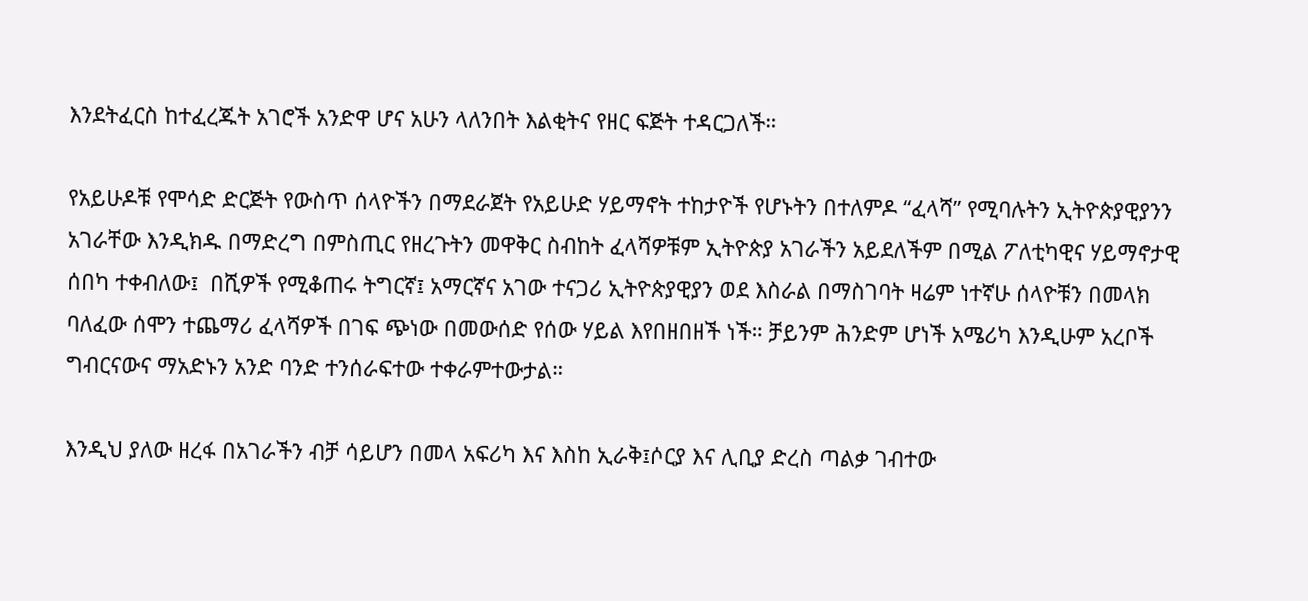እንደትፈርስ ከተፈረጁት አገሮች አንድዋ ሆና አሁን ላለንበት እልቂትና የዘር ፍጅት ተዳርጋለች።

የአይሁዶቹ የሞሳድ ድርጅት የውስጥ ሰላዮችን በማደራጀት የአይሁድ ሃይማኖት ተከታዮች የሆኑትን በተለምዶ “ፈላሻ” የሚባሉትን ኢትዮጵያዊያንን አገራቸው እንዲክዱ በማድረግ በምስጢር የዘረጉትን መዋቅር ስብከት ፈላሻዎቹም ኢትዮጵያ አገራችን አይደለችም በሚል ፖለቲካዊና ሃይማኖታዊ ሰበካ ተቀብለው፤  በሺዎች የሚቆጠሩ ትግርኛ፤ አማርኛና አገው ተናጋሪ ኢትዮጵያዊያን ወደ እስራል በማስገባት ዛሬም ነተኛሁ ሰላዮቹን በመላክ ባለፈው ሰሞን ተጨማሪ ፈላሻዎች በገፍ ጭነው በመውሰድ የሰው ሃይል እየበዘበዘች ነች። ቻይንም ሕንድም ሆነች አሜሪካ እንዲሁም አረቦች ግብርናውና ማአድኑን አንድ ባንድ ተንሰራፍተው ተቀራምተውታል።

እንዲህ ያለው ዘረፋ በአገራችን ብቻ ሳይሆን በመላ አፍሪካ እና እስከ ኢራቅ፤ሶርያ እና ሊቢያ ድረስ ጣልቃ ገብተው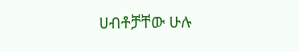ሀብቶቻቸው ሁሉ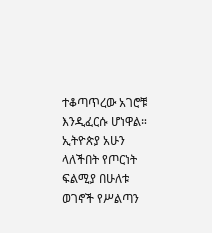ተቆጣጥረው አገሮቹ እንዲፈርሱ ሆነዋል። ኢትዮጵያ አሁን ላለችበት የጦርነት ፍልሚያ በሁለቱ ወገኖች የሥልጣን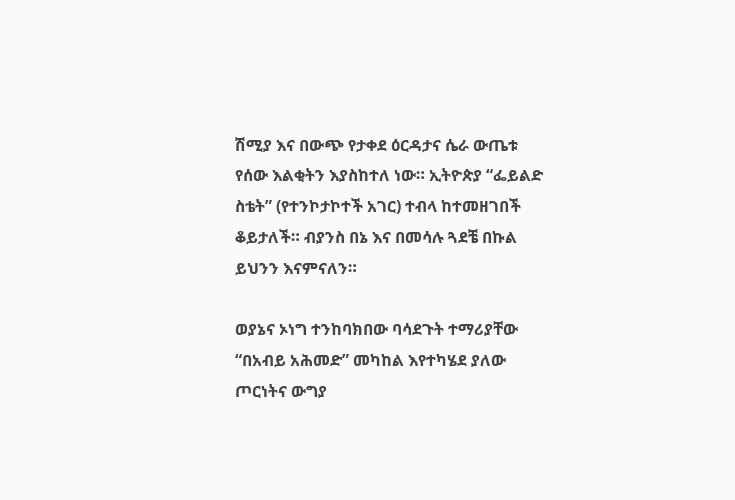ሽሚያ እና በውጭ የታቀደ ዕርዳታና ሴራ ውጤቱ የሰው እልቂትን እያስከተለ ነው። ኢትዮጵያ “ፌይልድ ስቴት” (የተንኮታኮተች አገር) ተብላ ከተመዘገበች ቆይታለች። ብያንስ በኔ እና በመሳሉ ጓደቼ በኩል ይህንን እናምናለን።

ወያኔና ኦነግ ተንከባክበው ባሳደጉት ተማሪያቸው “በአብይ አሕመድ” መካከል እየተካሄደ ያለው ጦርነትና ውግያ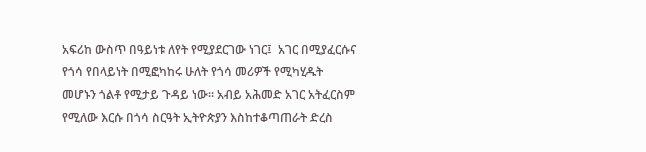አፍሪከ ውስጥ በዓይነቱ ለየት የሚያደርገው ነገር፤  አገር በሚያፈርሱና የጎሳ የበላይነት በሚፎካከሩ ሁለት የጎሳ መሪዎች የሚካሂዱት  መሆኑን ጎልቶ የሚታይ ጉዳይ ነው። አብይ አሕመድ አገር አትፈርስም የሚለው እርሱ በጎሳ ስርዓት ኢትዮጵያን እስከተቆጣጠራት ድረስ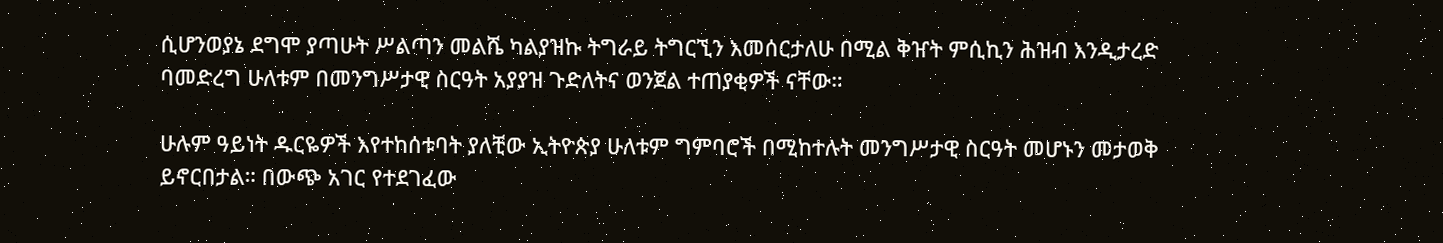ሲሆንወያኔ ደግሞ ያጣሁት ሥልጣን መልሼ ካልያዝኩ ትግራይ ትግርኚን እመሰርታለሁ በሚል ቅዠት ምሲኪን ሕዝብ እንዲታረድ ባመድረግ ሁለቱም በመንግሥታዊ ስርዓት አያያዝ ጉድለትና ወንጀል ተጠያቂዎች ናቸው።

ሁሉም ዓይነት ዱርዬዎች እየተከሰቱባት ያለቺው ኢትዮጵያ ሁለቱም ግምባሮች በሚከተሉት መንግሥታዊ ስርዓት መሆኑን መታወቅ ይኖርበታል። በውጭ አገር የተደገፈው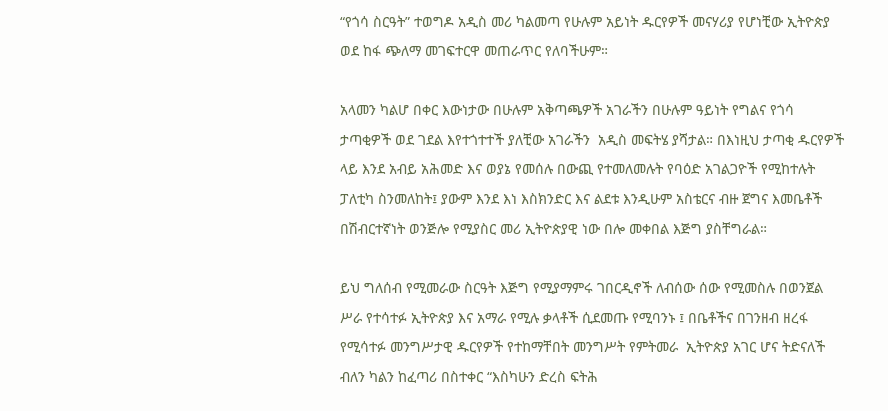“የጎሳ ስርዓት” ተወግዶ አዲስ መሪ ካልመጣ የሁሉም አይነት ዱርየዎች መናሃሪያ የሆነቺው ኢትዮጵያ ወደ ከፋ ጭለማ መገፍተርዋ መጠራጥር የለባችሁም።

አላመን ካልሆ በቀር እውነታው በሁሉም አቅጣጫዎች አገራችን በሁሉም ዓይነት የግልና የጎሳ ታጣቂዎች ወደ ገደል እየተጎተተች ያለቺው አገራችን  አዲስ መፍትሄ ያሻታል። በእነዚህ ታጣቂ ዱርየዎች ላይ እንደ አብይ አሕመድ እና ወያኔ የመሰሉ በውጪ የተመለመሉት የባዕድ አገልጋዮች የሚከተሉት ፓለቲካ ስንመለከት፤ ያውም እንደ እነ እስክንድር እና ልደቱ እንዲሁም አስቴርና ብዙ ጀግና እመቤቶች በሽብርተኛነት ወንጅሎ የሚያስር መሪ ኢትዮጵያዊ ነው በሎ መቀበል እጅግ ያስቸግራል።

ይህ ግለሰብ የሚመራው ስርዓት እጅግ የሚያማምሩ ገበርዲኖች ለብሰው ሰው የሚመስሉ በወንጀል ሥራ የተሳተፉ ኢትዮጵያ እና አማራ የሚሉ ቃላቶች ሲደመጡ የሚባንኑ ፤ በቤቶችና በገንዘብ ዘረፋ የሚሳተፉ መንግሥታዊ ዱርየዎች የተከማቸበት መንግሥት የምትመራ  ኢትዮጵያ አገር ሆና ትድናለች ብለን ካልን ከፈጣሪ በስተቀር “እስካሁን ድረስ ፍትሕ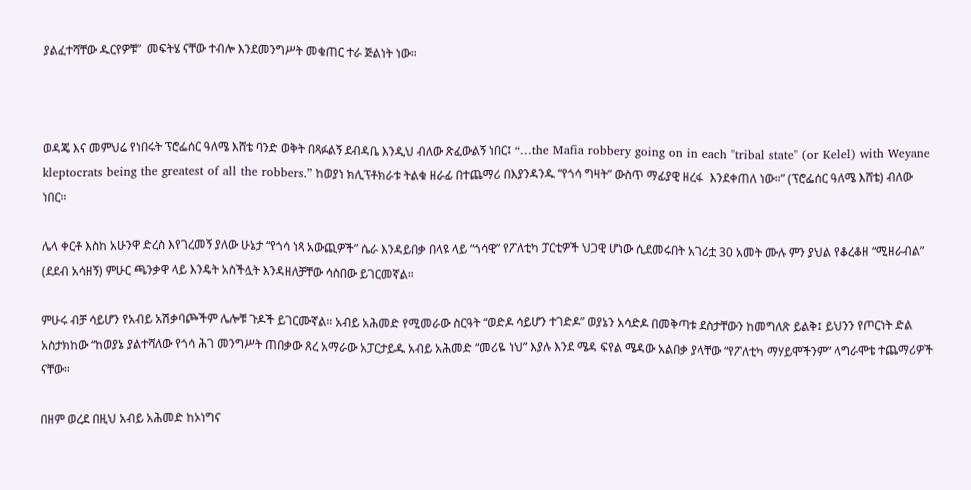ያልፈተሻቸው ዱርየዎቹ”  መፍትሄ ናቸው ተብሎ እንደመንግሥት መቁጠር ተራ ጅልነት ነው።



ወዳጄ እና መምህሬ የነበሩት ፕሮፌሰር ዓለሜ እሸቴ ባንድ ወቅት በጻፉልኝ ደብዳቤ እንዲህ ብለው ጽፈውልኝ ነበር፤ “…the Mafia robbery going on in each "tribal state" (or Kelel) with Weyane kleptocrats being the greatest of all the robbers.” ከወያነ ክሊፕቶክራቱ ትልቁ ዘራፊ በተጨማሪ በእያንዳንዱ “የጎሳ ግዛት” ውስጥ ማፊያዊ ዘረፋ  እንደቀጠለ ነው።” (ፕሮፌሰር ዓለሜ እሸቴ) ብለው ነበር።

ሌላ ቀርቶ እስከ አሁንዋ ድረስ እየገረመኝ ያለው ሁኔታ “የጎሳ ነጻ አውጪዎች” ሴራ እንዳይበቃ በላዩ ላይ “ጎሳዊ” የፖለቲካ ፓርቲዎች ህጋዊ ሆነው ሲደመሩበት አገሪቷ 30 አመት ሙሉ ምን ያህል የቆረቆዘ “ሚዘራብል” (ደደብ አሳዘኝ) ምሁር ጫንቃዋ ላይ እንዴት አስችሏት እንዳዘለቻቸው ሳስበው ይገርመኛል።

ምሁሩ ብቻ ሳይሆን የአብይ አሽቃባጮችም ሌሎቹ ጉዶች ይገርሙኛል። አብይ አሕመድ የሚመራው ስርዓት “ወድዶ ሳይሆን ተገድዶ” ወያኔን አሳድዶ በመቅጣቱ ደስታቸውን ከመግለጽ ይልቅ፤ ይህንን የጦርነት ድል አስታክከው “ከወያኔ ያልተሻለው የጎሳ ሕገ መንግሥት ጠበቃው ጸረ አማራው አፓርታይዱ አብይ አሕመድ “መሪዬ ነህ” እያሉ እንደ ሜዳ ፍየል ሜዳው አልበቃ ያላቸው “የፖለቲካ ማሃይሞችንም” ላግራሞቴ ተጨማሪዎች ናቸው።

በዘም ወረደ በዚህ አብይ አሕመድ ከኦነግና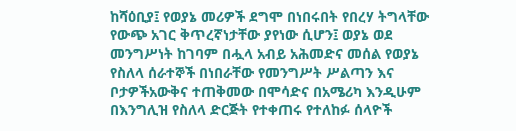ከሻዕቢያ፤ የወያኔ መሪዎች ደግሞ በነበሩበት የበረሃ ትግላቸው የውጭ አገር ቅጥረኛነታቸው ያየነው ሲሆን፤ ወያኔ ወደ መንግሥነት ከገባም በሗላ አብይ አሕመድና መሰል የወያኔ የስለላ ሰራተኞች በነበራቸው የመንግሥት ሥልጣን እና ቦታዎችአውቅና ተጠቅመው በሞሳድና በአሜሪካ እንዲሁም በእንግሊዝ የስለላ ድርጅት የተቀጠሩ የተለከፉ ሰላዮች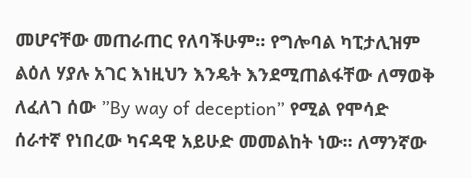መሆናቸው መጠራጠር የለባችሁም። የግሎባል ካፒታሊዝም ልዕለ ሃያሉ አገር እነዚህን እንዴት እንደሚጠልፋቸው ለማወቅ ለፈለገ ሰው ”By way of deception” የሚል የሞሳድ ሰራተኛ የነበረው ካናዳዊ አይሁድ መመልከት ነው። ለማንኛው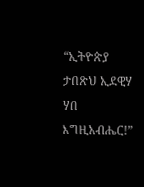“ኢትዮጵያ ታበጽህ ኢደዊሃ ሃበ እግዚአብሔር!”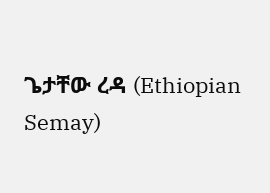ጌታቸው ረዳ (Ethiopian Semay)